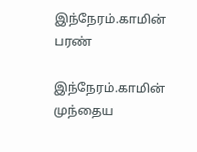இந்நேரம்.காமின் பரண்

இந்நேரம்.காமின் முந்தைய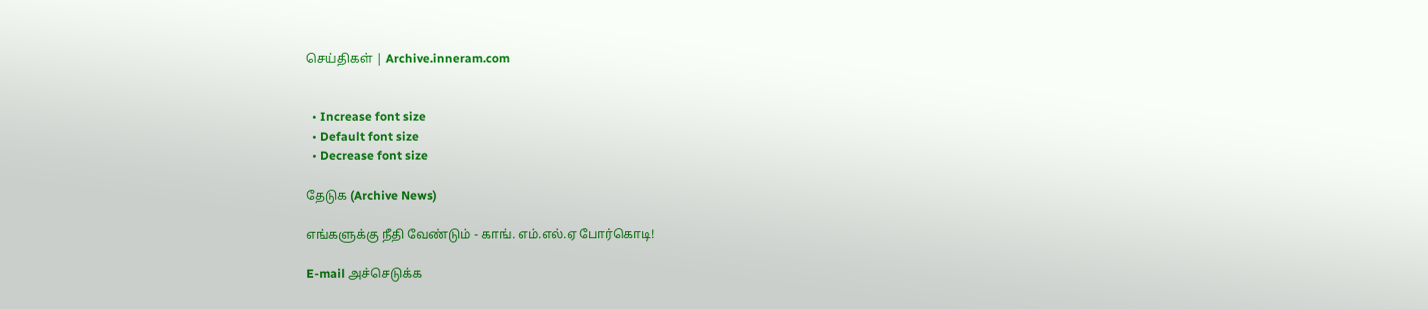செய்திகள் | Archive.inneram.com


  • Increase font size
  • Default font size
  • Decrease font size

தேடுக (Archive News)

எங்களுக்கு நீதி வேண்டும் - காங். எம்.எல்.ஏ போர்கொடி!

E-mail அச்செடுக்க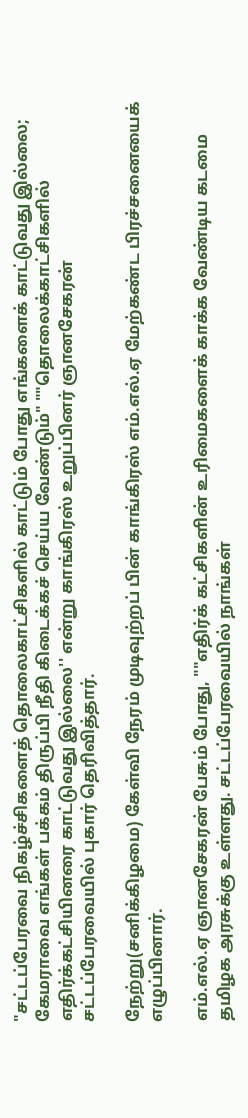"சட்டப்பேரவை நிகழ்ச்சிகளைத் தொலைகாட்சிகளில் காட்டும் போது எங்களைக் காட்டுவது இல்லை; கேமராவை எங்கள் பக்கம் திருப்பி நீதி கிடைக்கச் செய்ய வேண்டும்" ""தொலைக்காட்சிகளில் எதிர்க்கட்சியினரை காட்டுவது இல்லை'' என்று காங்கிரஸ் உறுப்பினர் ஞானசேகரன் சட்டப்பேரவையில் புகார் தெரிவித்தார்.

நேற்று(சனிக்கிழமை) கேள்வி நேரம் முடிவுற்றப் பின் காங்கிரஸ் எம்.எல்.ஏ மேற்கண்ட பிரச்சனையைக் எழுப்பினார்.

எம்.எல்.ஏ ஞானசேகரன் பேசும் போது, ""எதிர்க் கட்சிகளின் உரிமைகளைக் காக்க வேண்டிய கடமை தமிழக அரசுக்கு உள்ளது. சட்டப்பேரவையில் நாங்கள்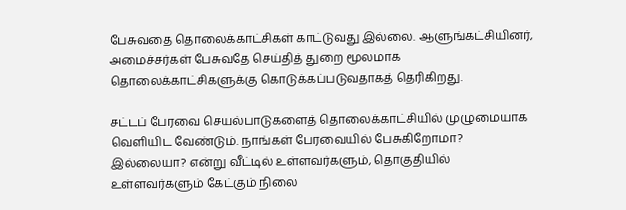பேசுவதை தொலைக்காட்சிகள் காட்டுவது இல்லை. ஆளுங்கட்சியினர், அமைச்சர்கள் பேசுவதே செய்தித் துறை மூலமாக தொலைக்காட்சிகளுக்கு கொடுக்கப்படுவதாகத் தெரிகிறது.

சட்டப் பேரவை செயல்பாடுகளைத் தொலைக்காட்சியில் முழுமையாக வெளியிட வேண்டும். நாங்கள் பேரவையில் பேசுகிறோமா? இல்லையா? என்று வீட்டில் உள்ளவர்களும், தொகுதியில் உள்ளவர்களும் கேட்கும் நிலை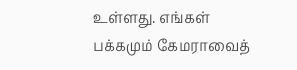உள்ளது. எங்கள் பக்கமும் கேமராவைத்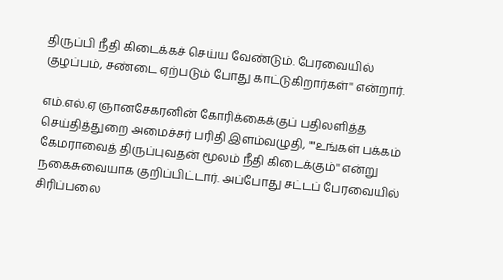திருப்பி நீதி கிடைக்கச் செய்ய வேண்டும். பேரவையில் குழப்பம், சண்டை ஏற்படும் போது காட்டுகிறார்கள்'' என்றார்.

எம்.எல்.ஏ ஞானசேகரனின் கோரிக்கைக்குப் பதிலளித்த செய்தித்துறை அமைச்சர் பரிதி இளம்வழுதி, ""உங்கள் பக்கம் கேமராவைத் திருப்புவதன் மூலம் நீதி கிடைக்கும்'' என்று நகைசுவையாக குறிப்பிட்டார். அப்போது சட்டப் பேரவையில் சிரிப்பலை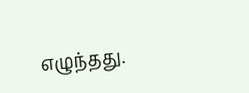எழுந்தது.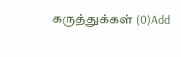கருத்துக்கள் (0)Add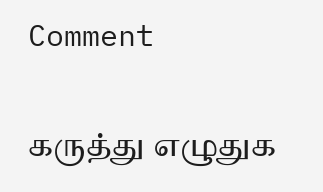Comment

கருத்து எழுதுக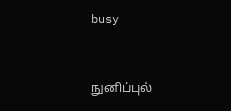busy


நுனிப்புல்